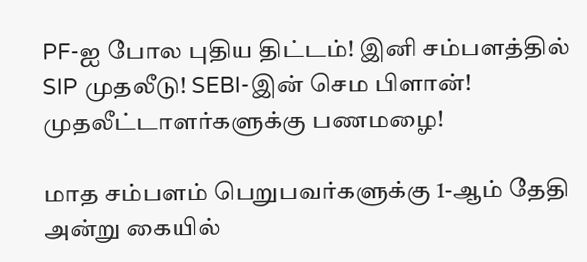PF-ஐ போல புதிய திட்டம்! இனி சம்பளத்தில் SIP முதலீடு! SEBI-இன் செம பிளான்! முதலீட்டாளர்களுக்கு பணமழை!

மாத சம்பளம் பெறுபவர்களுக்கு 1-ஆம் தேதி அன்று கையில்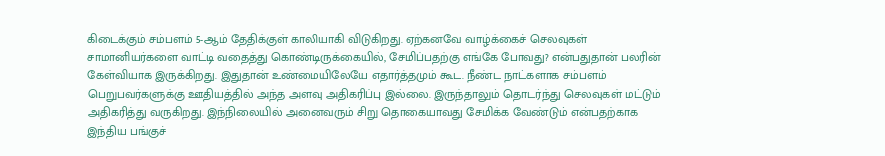கிடைக்கும் சம்பளம் 5-ஆம் தேதிக்குள் காலியாகி விடுகிறது. ஏற்கனவே வாழ்க்கைச் செலவுகள் சாமானியர்களை வாட்டி வதைத்து கொண்டிருக்கையில், சேமிப்பதற்கு எங்கே போவது? என்பதுதான் பலரின் கேள்வியாக இருக்கிறது. இதுதான் உண்மையிலேயே எதார்த்தமும் கூட. நீண்ட நாட்களாக சம்பளம் பெறுபவர்களுக்கு ஊதியத்தில் அந்த அளவு அதிகரிப்பு இல்லை. இருந்தாலும் தொடர்ந்து செலவுகள் மட்டும் அதிகரித்து வருகிறது. இந்நிலையில் அனைவரும் சிறு தொகையாவது சேமிக்க வேண்டும் என்பதற்காக இந்திய பங்குச்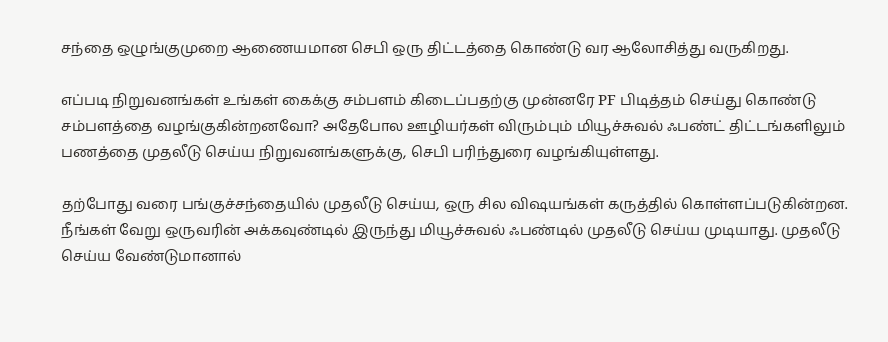சந்தை ஒழுங்குமுறை ஆணையமான செபி ஒரு திட்டத்தை கொண்டு வர ஆலோசித்து வருகிறது.

எப்படி நிறுவனங்கள் உங்கள் கைக்கு சம்பளம் கிடைப்பதற்கு முன்னரே PF பிடித்தம் செய்து கொண்டு சம்பளத்தை வழங்குகின்றனவோ? அதேபோல ஊழியர்கள் விரும்பும் மியூச்சுவல் ஃபண்ட் திட்டங்களிலும் பணத்தை முதலீடு செய்ய நிறுவனங்களுக்கு, செபி பரிந்துரை வழங்கியுள்ளது.

தற்போது வரை பங்குச்சந்தையில் முதலீடு செய்ய, ஒரு சில விஷயங்கள் கருத்தில் கொள்ளப்படுகின்றன. நீங்கள் வேறு ஒருவரின் அக்கவுண்டில் இருந்து மியூச்சுவல் ஃபண்டில் முதலீடு செய்ய முடியாது. முதலீடு செய்ய வேண்டுமானால்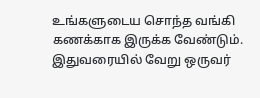உங்களுடைய சொந்த வங்கி கணக்காக இருக்க வேண்டும். இதுவரையில் வேறு ஒருவர்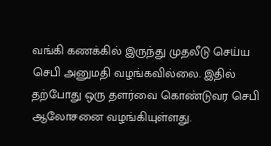வங்கி கணக்கில் இருந்து முதலீடு செய்ய செபி அனுமதி வழங்கவில்லை. இதில் தற்போது ஒரு தளர்வை கொண்டுவர செபி ஆலோசனை வழங்கியுள்ளது.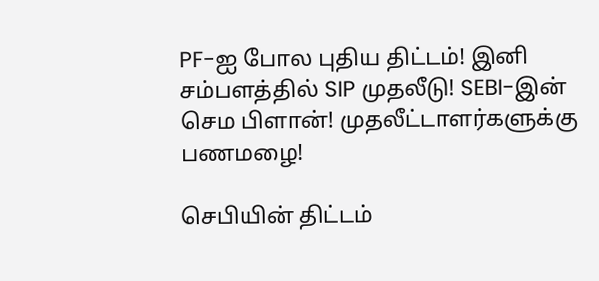PF-ஐ போல புதிய திட்டம்! இனி சம்பளத்தில் SIP முதலீடு! SEBI-இன் செம பிளான்! முதலீட்டாளர்களுக்கு பணமழை!

செபியின் திட்டம்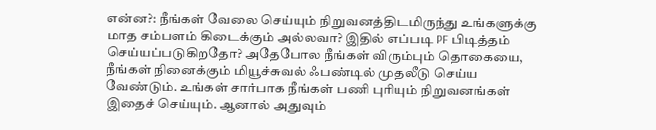என்ன?: நீங்கள் வேலை செய்யும் நிறுவனத்திடமிருந்து உங்களுக்கு மாத சம்பளம் கிடைக்கும் அல்லவா? இதில் எப்படி PF பிடித்தம் செய்யப்படுகிறதோ? அதேபோல நீங்கள் விரும்பும் தொகையை, நீங்கள் நினைக்கும் மியூச்சுவல் ஃபண்டில் முதலீடு செய்ய வேண்டும். உங்கள் சார்பாக நீங்கள் பணி புரியும் நிறுவனங்கள் இதைச் செய்யும். ஆனால் அதுவும்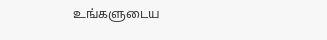உங்களுடைய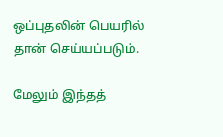ஒப்புதலின் பெயரில் தான் செய்யப்படும்.

மேலும் இந்தத்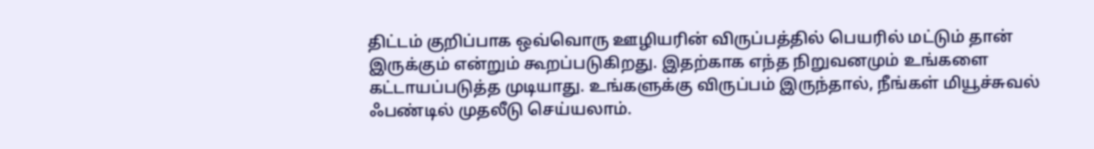திட்டம் குறிப்பாக ஒவ்வொரு ஊழியரின் விருப்பத்தில் பெயரில் மட்டும் தான் இருக்கும் என்றும் கூறப்படுகிறது. இதற்காக எந்த நிறுவனமும் உங்களை கட்டாயப்படுத்த முடியாது. உங்களுக்கு விருப்பம் இருந்தால், நீங்கள் மியூச்சுவல் ஃபண்டில் முதலீடு செய்யலாம்.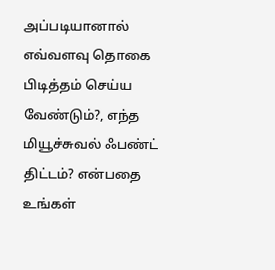அப்படியானால் எவ்வளவு தொகை பிடித்தம் செய்ய வேண்டும்?, எந்த மியூச்சுவல் ஃபண்ட் திட்டம்? என்பதை உங்கள்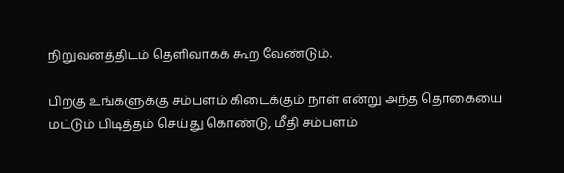நிறுவனத்திடம் தெளிவாகக் கூற வேண்டும்.

பிறகு உங்களுக்கு சம்பளம் கிடைக்கும் நாள் என்று அந்த தொகையை மட்டும் பிடித்தம் செய்து கொண்டு, மீதி சம்பளம்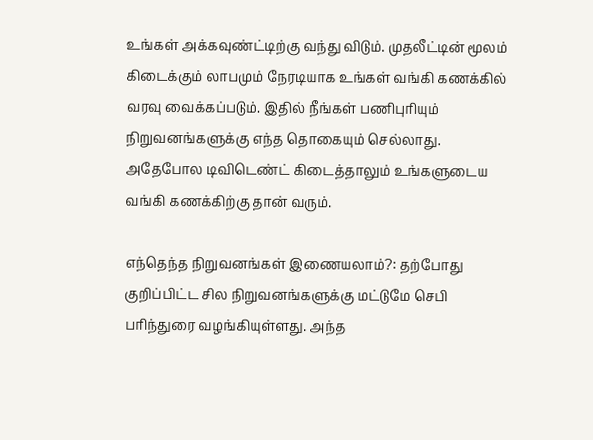உங்கள் அக்கவுண்ட்டிற்கு வந்து விடும். முதலீட்டின் மூலம் கிடைக்கும் லாபமும் நேரடியாக உங்கள் வங்கி கணக்கில் வரவு வைக்கப்படும். இதில் நீங்கள் பணிபுரியும் நிறுவனங்களுக்கு எந்த தொகையும் செல்லாது. அதேபோல டிவிடெண்ட் கிடைத்தாலும் உங்களுடைய வங்கி கணக்கிற்கு தான் வரும்.

எந்தெந்த நிறுவனங்கள் இணையலாம்?: தற்போது குறிப்பிட்ட சில நிறுவனங்களுக்கு மட்டுமே செபி பரிந்துரை வழங்கியுள்ளது. அந்த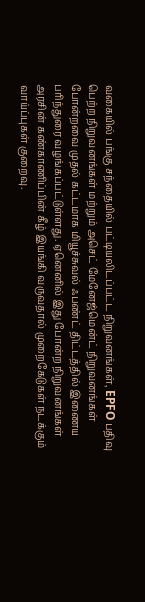வகையில் பங்கு சந்தையில் பட்டியலிடப்பட்ட நிறுவனங்கள், EPFO பதிவு பெற்ற நிறுவனங்கள் மற்றும் அசெட் மேனேஜ்மென்ட் நிறுவனங்கள் போன்றவை முதல் கட்டமாக மியூச்சுவல் ஃபண்ட் திட்டத்தில் இணைய பரிந்துரை வழங்கப்பட்டுள்ளது. ஏனெனில் இது போன்ற நிறுவனங்கள் அரசின் கண்காணிப்பின் கீழ் இயங்கி வருவதால் முறைகேடுகள் நடக்கும் வாய்ப்புகள் குறைவு.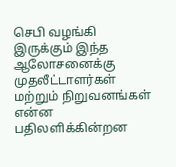செபி வழங்கி இருக்கும் இந்த ஆலோசனைக்கு முதலீட்டாளர்கள் மற்றும் நிறுவனங்கள் என்ன பதிலளிக்கின்றன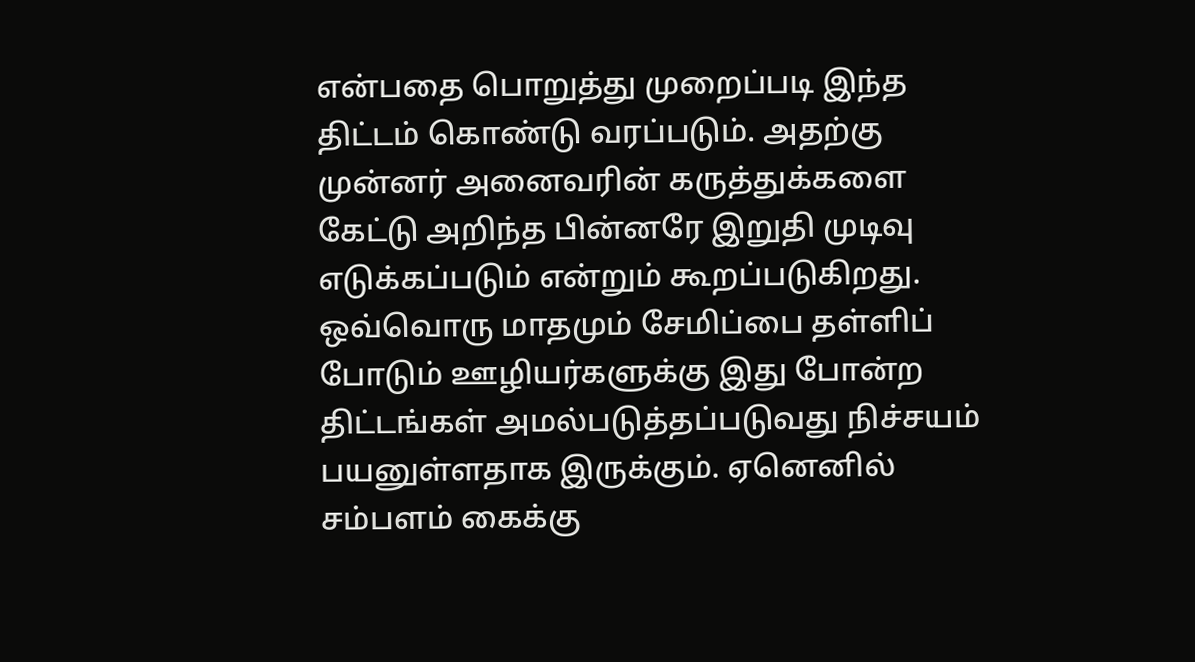என்பதை பொறுத்து முறைப்படி இந்த திட்டம் கொண்டு வரப்படும். அதற்கு முன்னர் அனைவரின் கருத்துக்களை கேட்டு அறிந்த பின்னரே இறுதி முடிவு எடுக்கப்படும் என்றும் கூறப்படுகிறது. ஒவ்வொரு மாதமும் சேமிப்பை தள்ளிப் போடும் ஊழியர்களுக்கு இது போன்ற திட்டங்கள் அமல்படுத்தப்படுவது நிச்சயம் பயனுள்ளதாக இருக்கும். ஏனெனில் சம்பளம் கைக்கு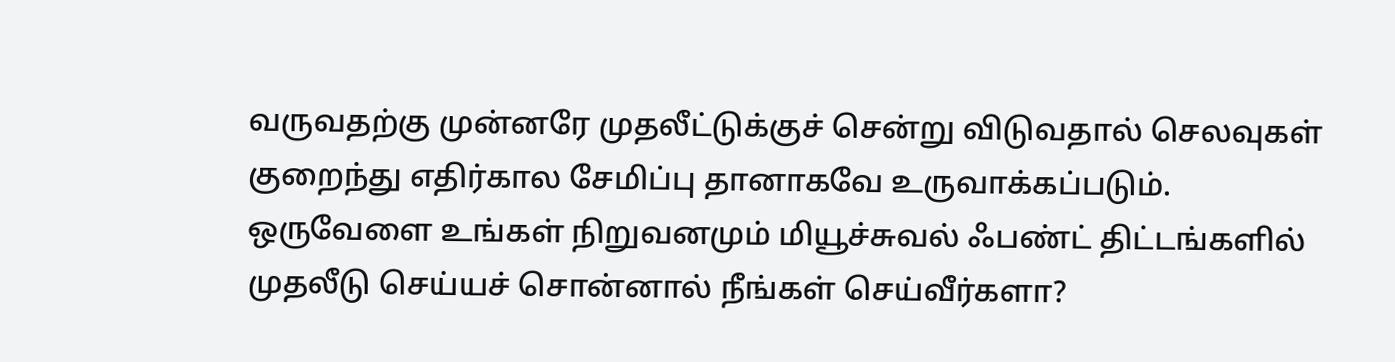வருவதற்கு முன்னரே முதலீட்டுக்குச் சென்று விடுவதால் செலவுகள் குறைந்து எதிர்கால சேமிப்பு தானாகவே உருவாக்கப்படும். ஒருவேளை உங்கள் நிறுவனமும் மியூச்சுவல் ஃபண்ட் திட்டங்களில் முதலீடு செய்யச் சொன்னால் நீங்கள் செய்வீர்களா?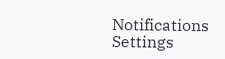Notifications
Settings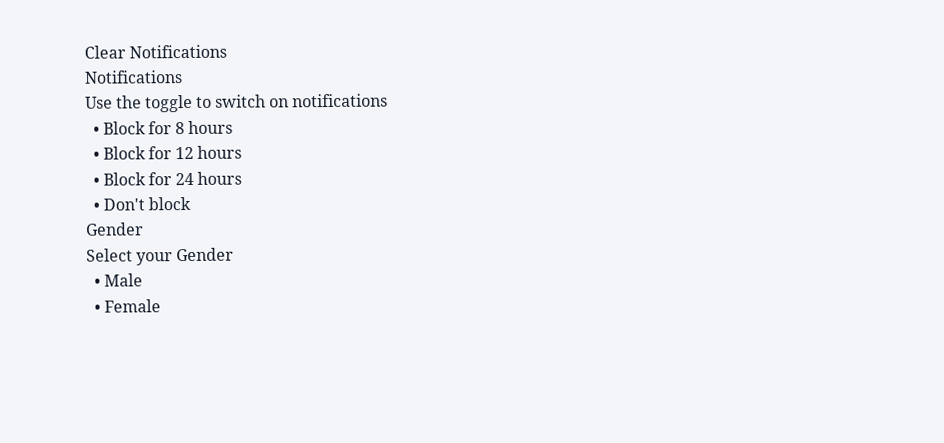Clear Notifications
Notifications
Use the toggle to switch on notifications
  • Block for 8 hours
  • Block for 12 hours
  • Block for 24 hours
  • Don't block
Gender
Select your Gender
  • Male
  • Female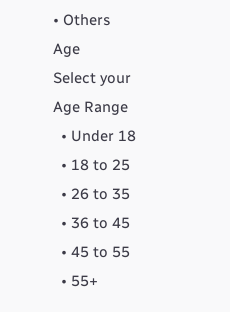• Others
Age
Select your Age Range
  • Under 18
  • 18 to 25
  • 26 to 35
  • 36 to 45
  • 45 to 55
  • 55+